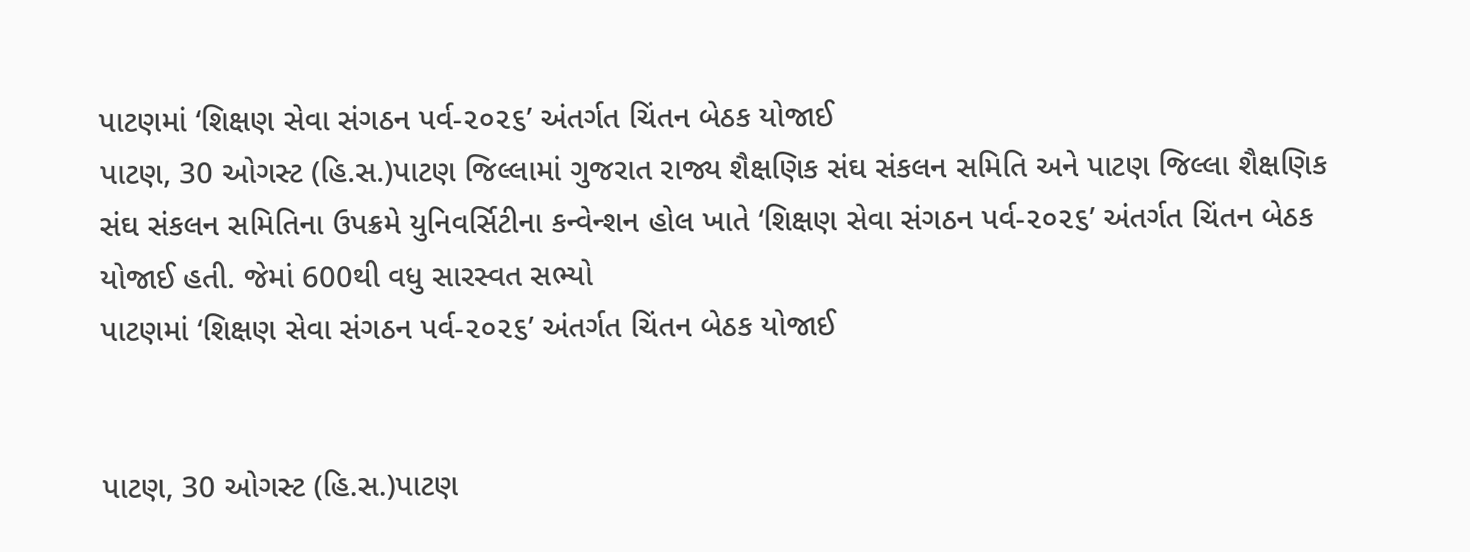પાટણમાં ‘શિક્ષણ સેવા સંગઠન પર્વ-૨૦૨૬’ અંતર્ગત ચિંતન બેઠક યોજાઈ
પાટણ, 30 ઓગસ્ટ (હિ.સ.)પાટણ જિલ્લામાં ગુજરાત રાજ્ય શૈક્ષણિક સંઘ સંકલન સમિતિ અને પાટણ જિલ્લા શૈક્ષણિક સંઘ સંકલન સમિતિના ઉપક્રમે યુનિવર્સિટીના કન્વેન્શન હોલ ખાતે ‘શિક્ષણ સેવા સંગઠન પર્વ-૨૦૨૬’ અંતર્ગત ચિંતન બેઠક યોજાઈ હતી. જેમાં 600થી વધુ સારસ્વત સભ્યો
પાટણમાં ‘શિક્ષણ સેવા સંગઠન પર્વ-૨૦૨૬’ અંતર્ગત ચિંતન બેઠક યોજાઈ


પાટણ, 30 ઓગસ્ટ (હિ.સ.)પાટણ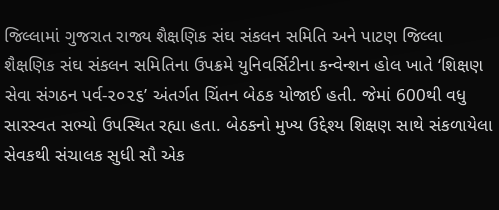જિલ્લામાં ગુજરાત રાજ્ય શૈક્ષણિક સંઘ સંકલન સમિતિ અને પાટણ જિલ્લા શૈક્ષણિક સંઘ સંકલન સમિતિના ઉપક્રમે યુનિવર્સિટીના કન્વેન્શન હોલ ખાતે ‘શિક્ષણ સેવા સંગઠન પર્વ-૨૦૨૬’ અંતર્ગત ચિંતન બેઠક યોજાઈ હતી. જેમાં 600થી વધુ સારસ્વત સભ્યો ઉપસ્થિત રહ્યા હતા. બેઠકનો મુખ્ય ઉદ્દેશ્ય શિક્ષણ સાથે સંકળાયેલા સેવકથી સંચાલક સુધી સૌ એક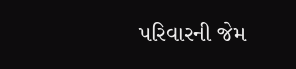પરિવારની જેમ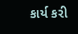કાર્ય કરી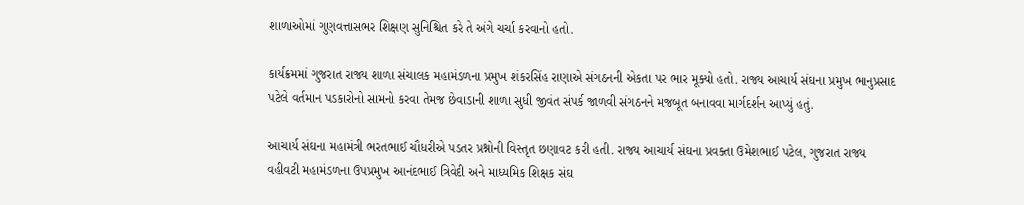શાળાઓમાં ગુણવત્તાસભર શિક્ષણ સુનિશ્ચિત કરે તે અંગે ચર્ચા કરવાનો હતો.

કાર્યક્રમમાં ગુજરાત રાજ્ય શાળા સંચાલક મહામંડળના પ્રમુખ શંકરસિંહ રાણાએ સંગઠનની એકતા પર ભાર મૂક્યો હતો. રાજ્ય આચાર્ય સંઘના પ્રમુખ ભાનુપ્રસાદ પટેલે વર્તમાન પડકારોનો સામનો કરવા તેમજ છેવાડાની શાળા સુધી જીવંત સંપર્ક જાળવી સંગઠનને મજબૂત બનાવવા માર્ગદર્શન આપ્યું હતું.

આચાર્ય સંઘના મહામંત્રી ભરતભાઈ ચૌધરીએ પડતર પ્રશ્નોની વિસ્તૃત છણાવટ કરી હતી. રાજ્ય આચાર્ય સંઘના પ્રવક્તા ઉમેશભાઈ પટેલ, ગુજરાત રાજ્ય વહીવટી મહામંડળના ઉપપ્રમુખ આનંદભાઈ ત્રિવેદી અને માધ્યમિક શિક્ષક સંઘ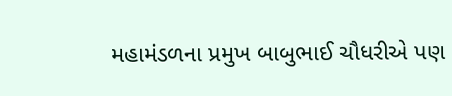મહામંડળના પ્રમુખ બાબુભાઈ ચૌધરીએ પણ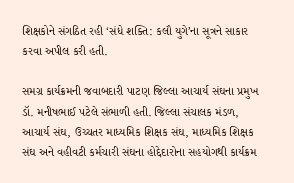શિક્ષકોને સંગઠિત રહી ‘સંધે શક્તિ: કલૌ યુગે’ના સૂત્રને સાકાર કરવા અપીલ કરી હતી.

સમગ્ર કાર્યક્રમની જવાબદારી પાટણ જિલ્લા આચાર્ય સંઘના પ્રમુખ ડૉ. મનીષભાઈ પટેલે સંભાળી હતી. જિલ્લા સંચાલક મંડળ, આચાર્ય સંઘ, ઉચ્ચતર માધ્યમિક શિક્ષક સંઘ, માધ્યમિક શિક્ષક સંઘ અને વહીવટી કર્મચારી સંઘના હોદ્દેદારોના સહયોગથી કાર્યક્રમ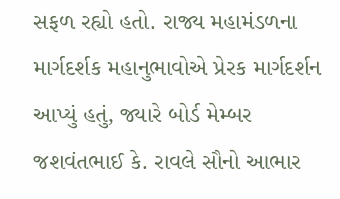સફળ રહ્યો હતો. રાજ્ય મહામંડળના માર્ગદર્શક મહાનુભાવોએ પ્રેરક માર્ગદર્શન આપ્યું હતું, જ્યારે બોર્ડ મેમ્બર જશવંતભાઈ કે. રાવલે સૌનો આભાર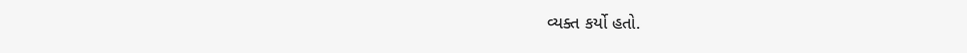વ્યક્ત કર્યો હતો.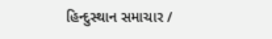હિન્દુસ્થાન સમાચાર /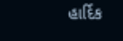હાર્દિક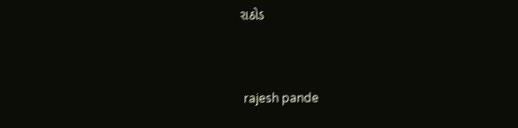રાઠોડ


 rajesh pande